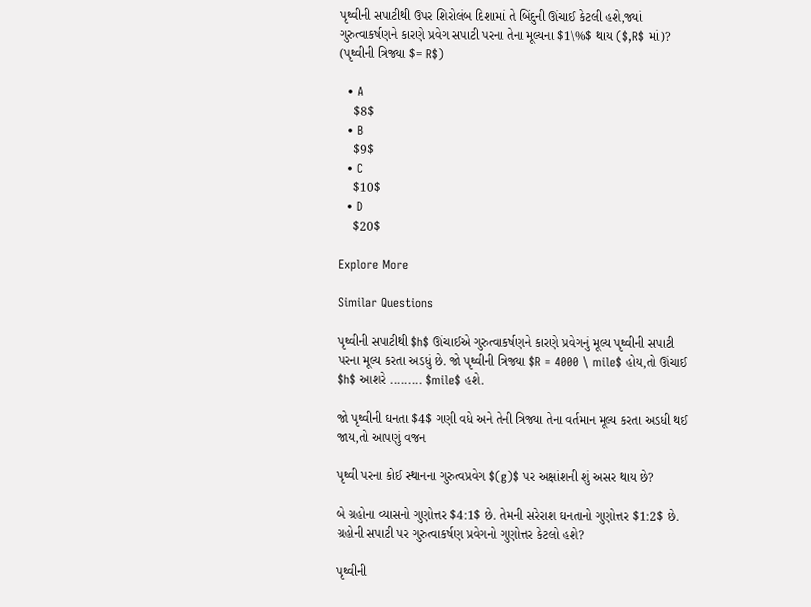પૃથ્વીની સપાટીથી ઉપર શિરોલંબ દિશામાં તે બિંદુની ઊંચાઈ કેટલી હશે,જ્યાં ગુરુત્વાકર્ષણને કારણે પ્રવેગ સપાટી પરના તેના મૂલ્યના $1\%$ થાય ($,R$ માં)? (પૃથ્વીની ત્રિજ્યા $= R$)

  • A
    $8$
  • B
    $9$
  • C
    $10$
  • D
    $20$

Explore More

Similar Questions

પૃથ્વીની સપાટીથી $h$ ઊંચાઈએ ગુરુત્વાકર્ષણને કારણે પ્રવેગનું મૂલ્ય પૃથ્વીની સપાટી પરના મૂલ્ય કરતા અડધું છે. જો પૃથ્વીની ત્રિજ્યા $R = 4000 \ mile$ હોય,તો ઊંચાઈ $h$ આશરે ......... $mile$ હશે.

જો પૃથ્વીની ઘનતા $4$ ગણી વધે અને તેની ત્રિજ્યા તેના વર્તમાન મૂલ્ય કરતા અડધી થઈ જાય,તો આપણું વજન

પૃથ્વી પરના કોઈ સ્થાનના ગુરુત્વપ્રવેગ $(g)$ પર અક્ષાંશની શું અસર થાય છે?

બે ગ્રહોના વ્યાસનો ગુણોત્તર $4:1$ છે. તેમની સરેરાશ ઘનતાનો ગુણોત્તર $1:2$ છે. ગ્રહોની સપાટી પર ગુરુત્વાકર્ષણ પ્રવેગનો ગુણોત્તર કેટલો હશે?

પૃથ્વીની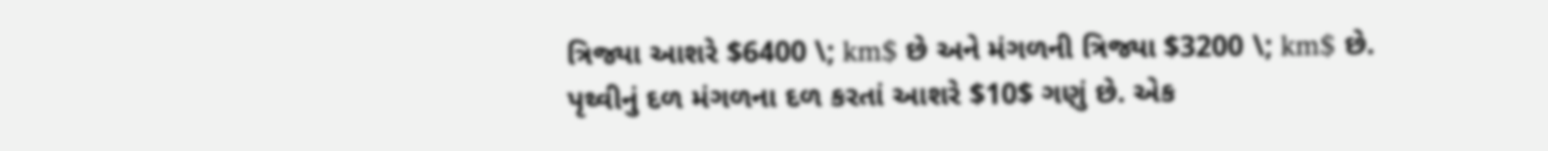ત્રિજ્યા આશરે $6400 \; km$ છે અને મંગળની ત્રિજ્યા $3200 \; km$ છે. પૃથ્વીનું દળ મંગળના દળ કરતાં આશરે $10$ ગણું છે. એક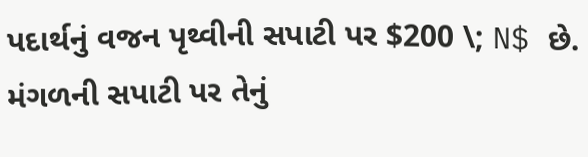પદાર્થનું વજન પૃથ્વીની સપાટી પર $200 \; N$ છે. મંગળની સપાટી પર તેનું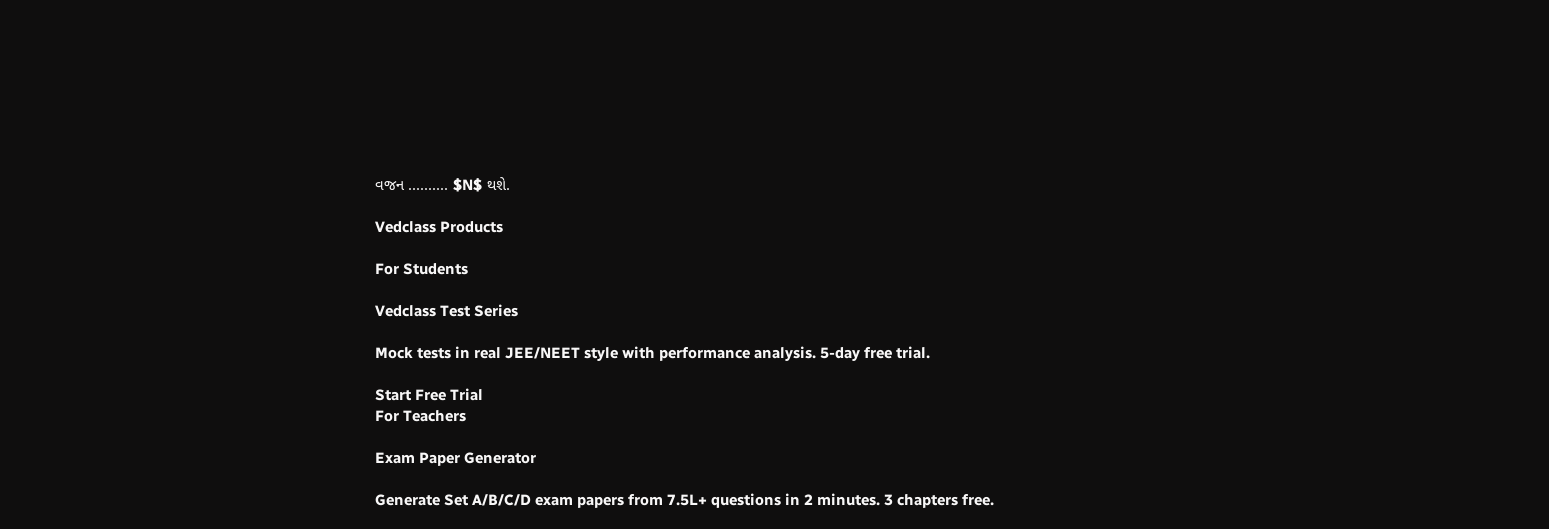વજન .......... $N$ થશે.

Vedclass Products

For Students

Vedclass Test Series

Mock tests in real JEE/NEET style with performance analysis. 5-day free trial.

Start Free Trial
For Teachers

Exam Paper Generator

Generate Set A/B/C/D exam papers from 7.5L+ questions in 2 minutes. 3 chapters free.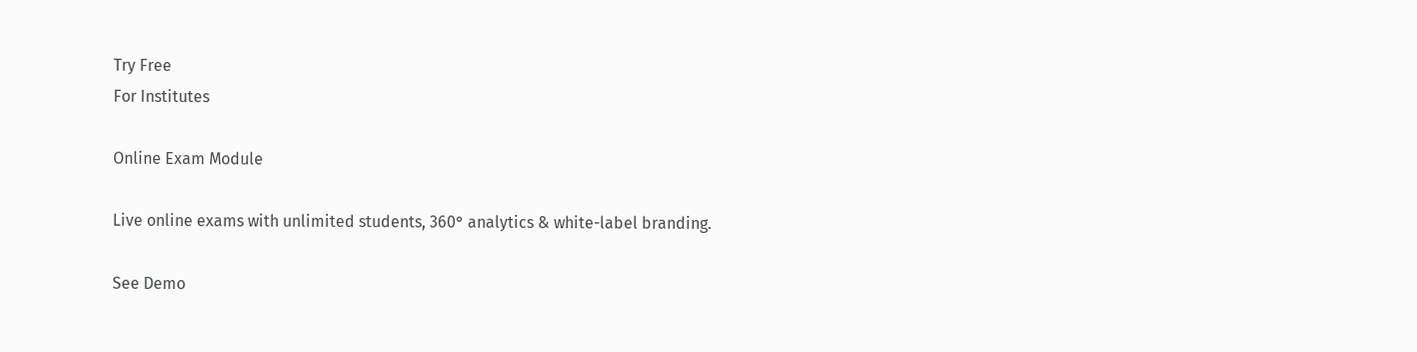Try Free
For Institutes

Online Exam Module

Live online exams with unlimited students, 360° analytics & white-label branding.

See Demo